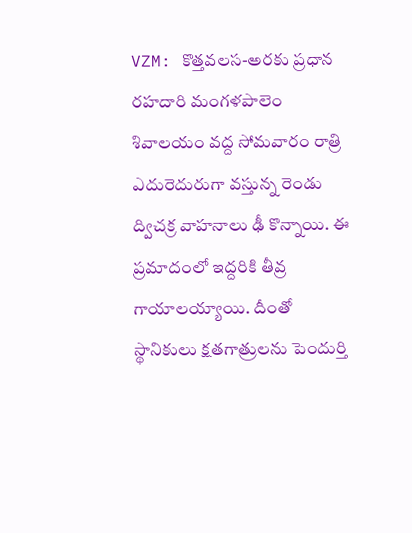VZM: కొత్తవలస-అరకు ప్రధాన రహదారి మంగళపాలెం శివాలయం వద్ద సోమవారం రాత్రి ఎదురెదురుగా వస్తున్న రెండు ద్విచక్ర వాహనాలు ఢీ కొన్నాయి. ఈ ప్రమాదంలో ఇద్దరికి తీవ్ర గాయాలయ్యాయి. దీంతో స్థానికులు క్షతగాత్రులను పెందుర్తి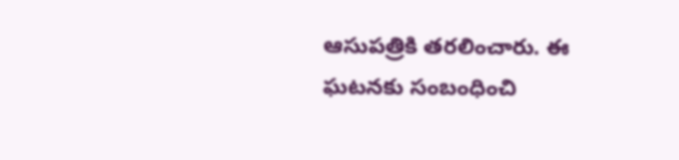ఆసుపత్రికి తరలించారు. ఈ ఘటనకు సంబంధించి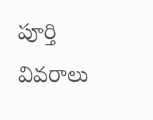పూర్తి వివరాలు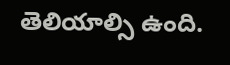తెలియాల్సి ఉంది.